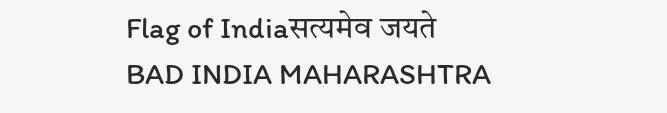Flag of Indiaसत्यमेव जयते
BAD INDIA MAHARASHTRA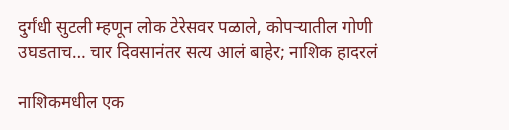दुर्गंधी सुटली म्हणून लोक टेरेसवर पळाले, कोपऱ्यातील गोणी उघडताच… चार दिवसानंतर सत्य आलं बाहेर; नाशिक हादरलं

नाशिकमधील एक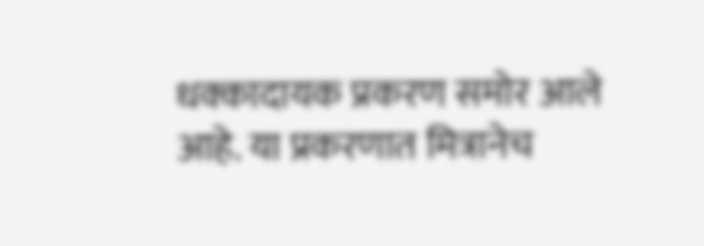धक्कादायक प्रकरण समोर आले आहे. या प्रकरणात मित्रानेच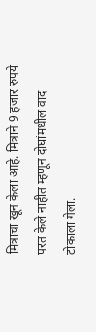मित्राचा खून केला आहे. मित्राने 9 हजार रुपये परत केले नाहीत म्हणून दोघांमधील वाद टोकाला गेला.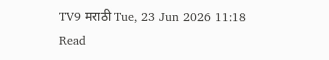TV9 मराठी Tue, 23 Jun 2026 11:18
Read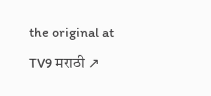the original at TV9 मराठी ↗